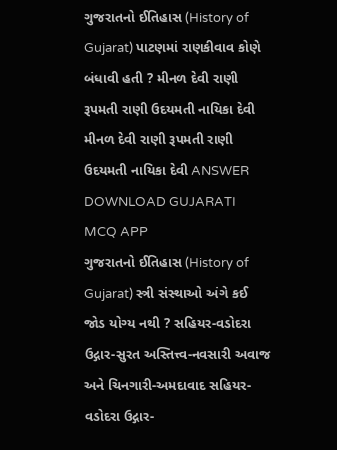ગુજરાતનો ઈતિહાસ (History of Gujarat) પાટણમાં રાણકીવાવ કોણે બંધાવી હતી ? મીનળ દેવી રાણી રૂપમતી રાણી ઉદયમતી નાયિકા દેવી મીનળ દેવી રાણી રૂપમતી રાણી ઉદયમતી નાયિકા દેવી ANSWER DOWNLOAD GUJARATI MCQ APP
ગુજરાતનો ઈતિહાસ (History of Gujarat) સ્ત્રી સંસ્થાઓ અંગે કઈ જોડ યોગ્ય નથી ? સહિયર-વડોદરા ઉદ્ગાર-સુરત અસ્તિત્ત્વ-નવસારી અવાજ અને ચિનગારી-અમદાવાદ સહિયર-વડોદરા ઉદ્ગાર-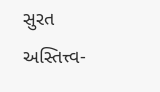સુરત અસ્તિત્ત્વ-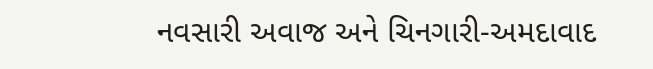નવસારી અવાજ અને ચિનગારી-અમદાવાદ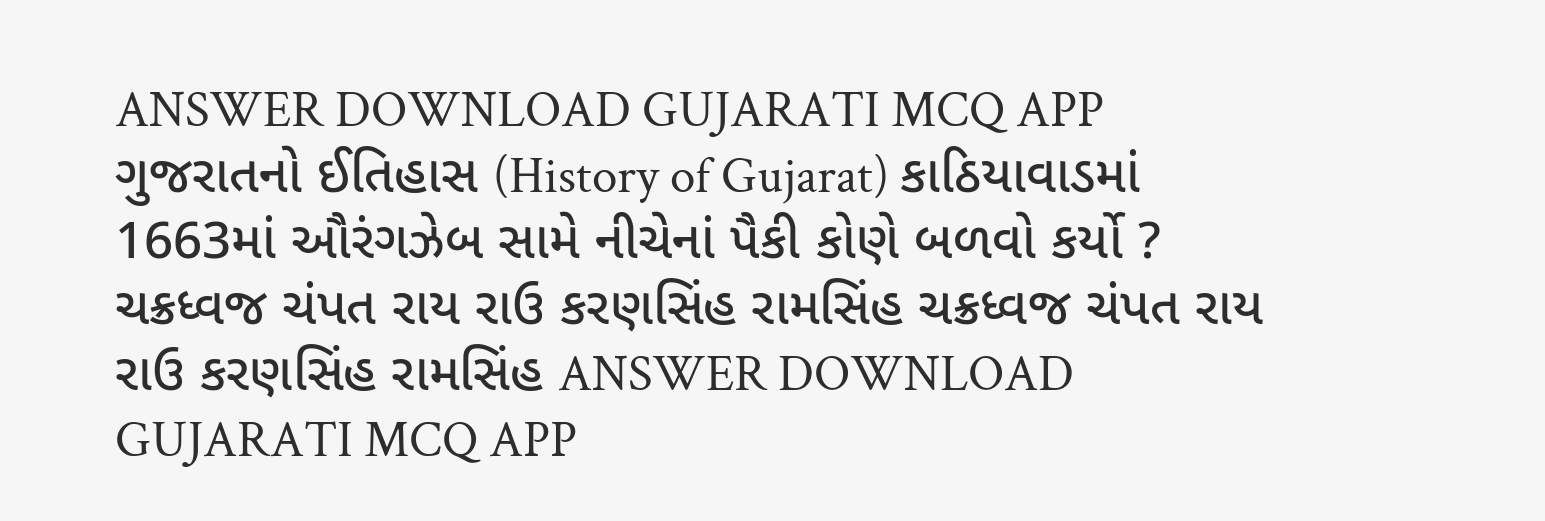ANSWER DOWNLOAD GUJARATI MCQ APP
ગુજરાતનો ઈતિહાસ (History of Gujarat) કાઠિયાવાડમાં 1663માં ઔરંગઝેબ સામે નીચેનાં પૈકી કોણે બળવો કર્યો ? ચક્રધ્વજ ચંપત રાય રાઉ કરણસિંહ રામસિંહ ચક્રધ્વજ ચંપત રાય રાઉ કરણસિંહ રામસિંહ ANSWER DOWNLOAD GUJARATI MCQ APP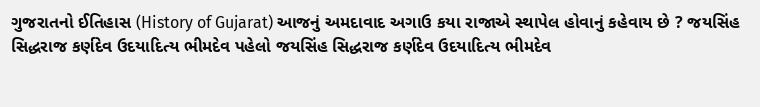ગુજરાતનો ઈતિહાસ (History of Gujarat) આજનું અમદાવાદ અગાઉ કયા રાજાએ સ્થાપેલ હોવાનું કહેવાય છે ? જયસિંહ સિદ્ધરાજ કર્ણદેવ ઉદયાદિત્ય ભીમદેવ પહેલો જયસિંહ સિદ્ધરાજ કર્ણદેવ ઉદયાદિત્ય ભીમદેવ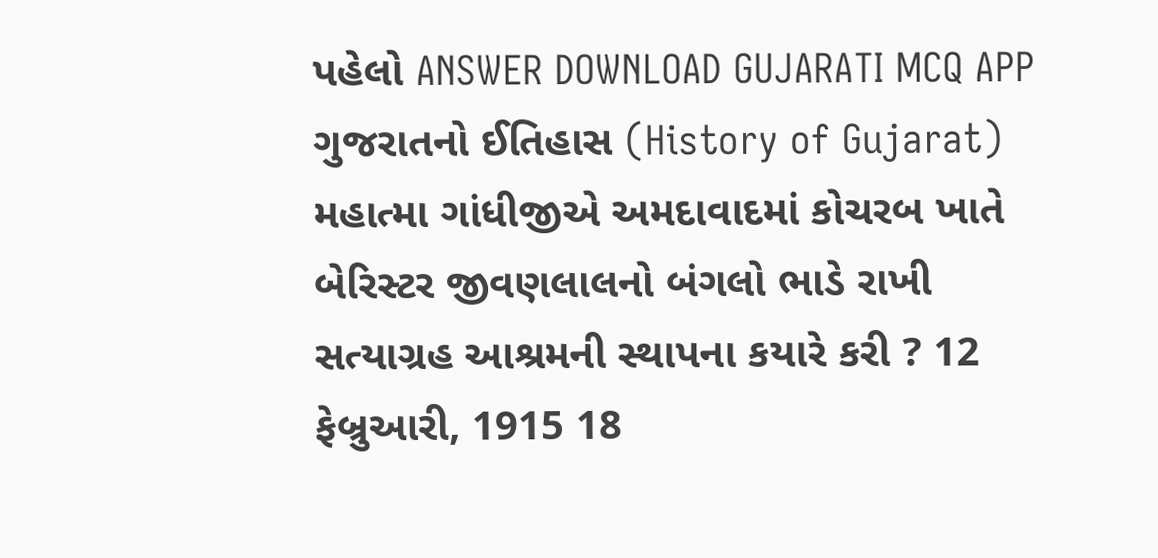પહેલો ANSWER DOWNLOAD GUJARATI MCQ APP
ગુજરાતનો ઈતિહાસ (History of Gujarat) મહાત્મા ગાંધીજીએ અમદાવાદમાં કોચરબ ખાતે બેરિસ્ટર જીવણલાલનો બંગલો ભાડે રાખી સત્યાગ્રહ આશ્રમની સ્થાપના કયારે કરી ? 12 ફેબ્રુઆરી, 1915 18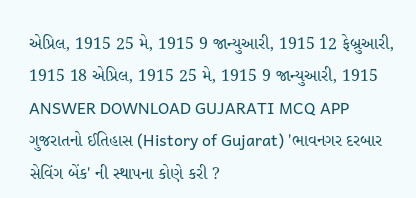એપ્રિલ, 1915 25 મે, 1915 9 જાન્યુઆરી, 1915 12 ફેબ્રુઆરી, 1915 18 એપ્રિલ, 1915 25 મે, 1915 9 જાન્યુઆરી, 1915 ANSWER DOWNLOAD GUJARATI MCQ APP
ગુજરાતનો ઈતિહાસ (History of Gujarat) 'ભાવનગર દરબાર સેવિંગ બેંક' ની સ્થાપના કોણે કરી ?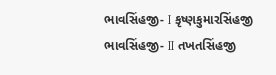ભાવસિંહજી- I કૃષ્ણકુમારસિંહજી ભાવસિંહજી- II તખતસિંહજી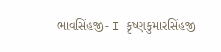ભાવસિંહજી- I કૃષ્ણકુમારસિંહજી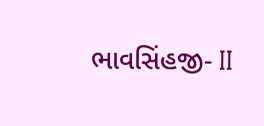ભાવસિંહજી- II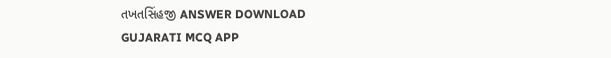તખતસિંહજી ANSWER DOWNLOAD GUJARATI MCQ APP